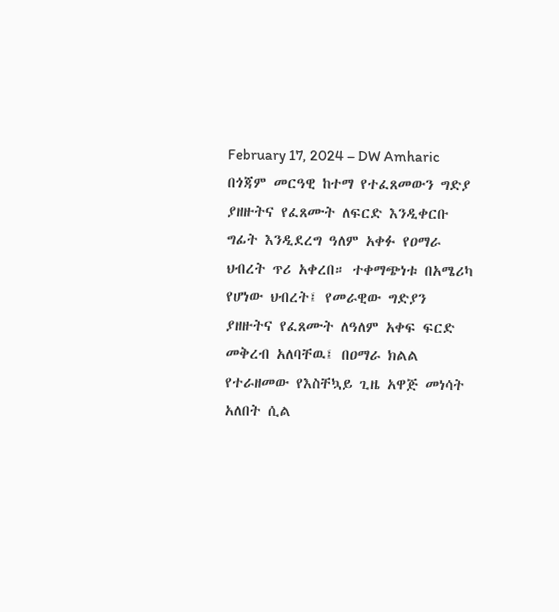February 17, 2024 – DW Amharic
በጎጃም መርዓዊ ከተማ የተፈጸመውን ግድያ ያዘዙትና የፈጸሙት ለፍርድ እንዲቀርቡ ግፊት እንዲደረግ ዓለም አቀፉ የዐማራ ህብረት ጥሪ አቀረበ። ተቀማጭነቱ በአሜሪካ የሆነው ህብረት፤ የመራዊው ግድያን ያዘዙትና የፈጸሙት ለዓለም አቀፍ ፍርድ መቅረብ አለባቸዉ፤ በዐማራ ክልል የተራዘመው የእስቸኳይ ጊዜ አዋጅ መነሳት አለበት ሲል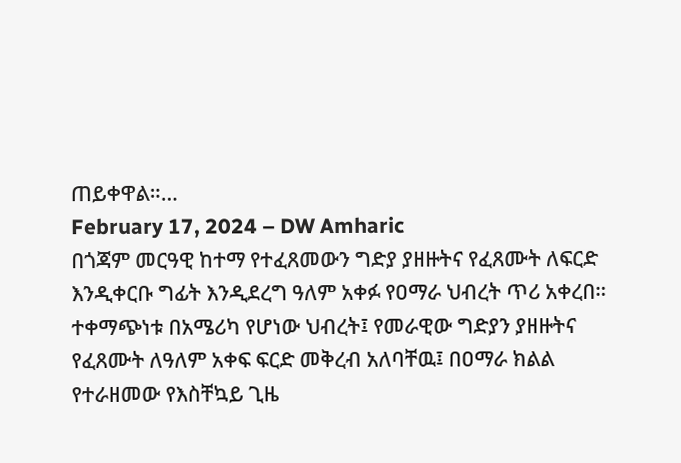ጠይቀዋል።…
February 17, 2024 – DW Amharic
በጎጃም መርዓዊ ከተማ የተፈጸመውን ግድያ ያዘዙትና የፈጸሙት ለፍርድ እንዲቀርቡ ግፊት እንዲደረግ ዓለም አቀፉ የዐማራ ህብረት ጥሪ አቀረበ። ተቀማጭነቱ በአሜሪካ የሆነው ህብረት፤ የመራዊው ግድያን ያዘዙትና የፈጸሙት ለዓለም አቀፍ ፍርድ መቅረብ አለባቸዉ፤ በዐማራ ክልል የተራዘመው የእስቸኳይ ጊዜ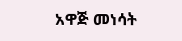አዋጅ መነሳት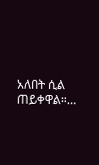አለበት ሲል ጠይቀዋል።…